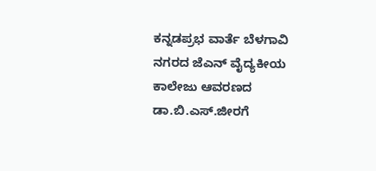ಕನ್ನಡಪ್ರಭ ವಾರ್ತೆ ಬೆಳಗಾವಿ
ನಗರದ ಜೆಎನ್ ವೈದ್ಯಕೀಯ ಕಾಲೇಜು ಆವರಣದ ಡಾ.ಬಿ.ಎಸ್.ಜೀರಗೆ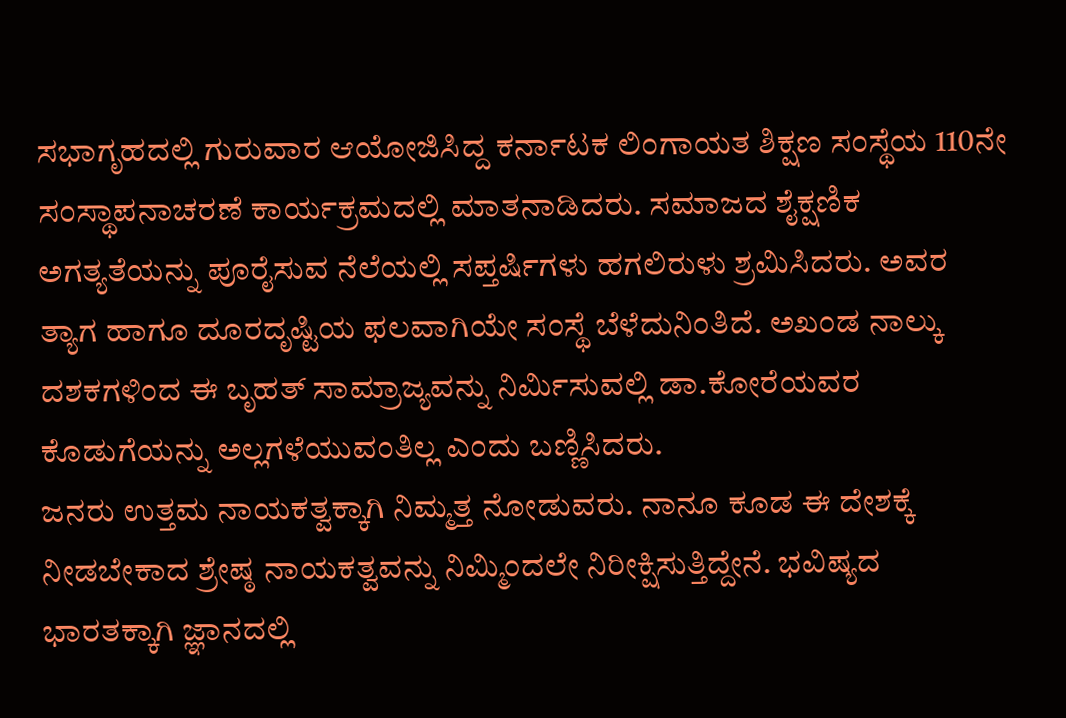ಸಭಾಗೃಹದಲ್ಲಿ ಗುರುವಾರ ಆಯೋಜಿಸಿದ್ದ ಕರ್ನಾಟಕ ಲಿಂಗಾಯತ ಶಿಕ್ಷಣ ಸಂಸ್ಥೆಯ 110ನೇ ಸಂಸ್ಥಾಪನಾಚರಣೆ ಕಾರ್ಯಕ್ರಮದಲ್ಲಿ ಮಾತನಾಡಿದರು. ಸಮಾಜದ ಶೈಕ್ಷಣಿಕ ಅಗತ್ಯತೆಯನ್ನು ಪೂರೈಸುವ ನೆಲೆಯಲ್ಲಿ ಸಪ್ತರ್ಷಿಗಳು ಹಗಲಿರುಳು ಶ್ರಮಿಸಿದರು. ಅವರ ತ್ಯಾಗ ಹಾಗೂ ದೂರದೃಷ್ಟಿಯ ಫಲವಾಗಿಯೇ ಸಂಸ್ಥೆ ಬೆಳೆದುನಿಂತಿದೆ. ಅಖಂಡ ನಾಲ್ಕು ದಶಕಗಳಿಂದ ಈ ಬೃಹತ್ ಸಾಮ್ರಾಜ್ಯವನ್ನು ನಿರ್ಮಿಸುವಲ್ಲಿ ಡಾ.ಕೋರೆಯವರ ಕೊಡುಗೆಯನ್ನು ಅಲ್ಲಗಳೆಯುವಂತಿಲ್ಲ ಎಂದು ಬಣ್ಣಿಸಿದರು.
ಜನರು ಉತ್ತಮ ನಾಯಕತ್ವಕ್ಕಾಗಿ ನಿಮ್ಮತ್ತ ನೋಡುವರು. ನಾನೂ ಕೂಡ ಈ ದೇಶಕ್ಕೆ ನೀಡಬೇಕಾದ ಶ್ರೇಷ್ಠ ನಾಯಕತ್ವವನ್ನು ನಿಮ್ಮಿಂದಲೇ ನಿರೀಕ್ಷಿಸುತ್ತಿದ್ದೇನೆ. ಭವಿಷ್ಯದ ಭಾರತಕ್ಕಾಗಿ ಜ್ಞಾನದಲ್ಲಿ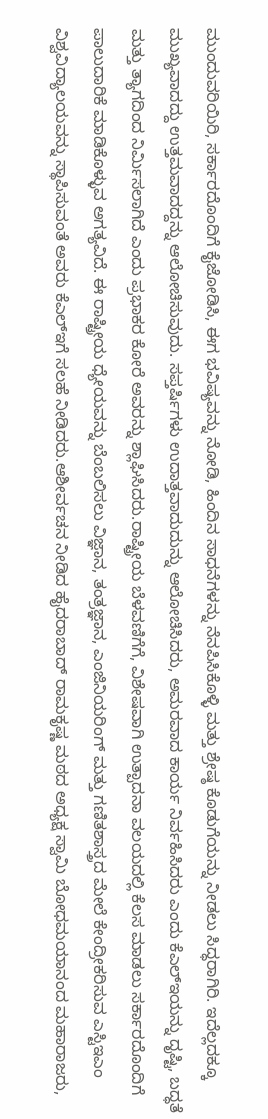ಮುಂದುವರಿಯಿರಿ, ಸರ್ಕಾರದೊಂದಿಗೆ ಕೈಜೋಡಿಸಿ, ಈಗ ಭವಿಷ್ಯವನ್ನು ನೋಡಿ, ಹಿಂದಿನ ಸಾಧನೆಗಳನ್ನು ನೆನಪಿಸಿಕೊಳ್ಳಿ ಮತ್ತು ಶ್ರೇಷ್ಠ ಕೊಡುಗೆಯನ್ನು ನೀಡಲು ಸಿದ್ಧರಾಗಿರಿ. ಇದೆಲ್ಲದಕ್ಕೂ ಮುಖ್ಯವಾದದ್ದು ಉತ್ತಮವಾದದ್ದನ್ನು ಆಲೋಚಿಸುವುದು. ಸಪ್ತರ್ಷಿಗಳು ಉದಾತ್ತವಾದುದುನ್ನು ಆಲೋಚಿಸಿದರು, ಅಮರವಾದ ಕಾರ್ಯ ನಿರ್ವಹಿಸಿದರು ಎಂದು ಕೆಎಲ್ಇಯನ್ನು ದೃಷ್ಟಿ, ಬದ್ಧತೆ ಮತ್ತು ತ್ಯಾಗದಿಂದ ನಿರ್ಮಿಸಲಾಗಿದೆ ಎಂದು ಪ್ರಭಾಕರ ಕೋರೆ ಅವರನ್ನು ಶ್ಲಾಘಿಸಿದರು.ರಾಷ್ಟ್ರೀಯ ಬೆಳವಣಿಗೆಗೆ, ವಿಶೇಷವಾಗಿ ಉತ್ಪಾದನಾ ವಲಯದಲ್ಲಿ ಕೆಲಸ ಮಾಡಲು ಸರ್ಕಾರದೊಂದಿಗೆ ಪಾಲುದಾರಿಕೆ ಮಾಡಿಕೊಳ್ಳುವ ಅಗತ್ಯವಿದೆ. ಈ ರಾಷ್ಟ್ರೀಯ ಧ್ಯೇಯವನ್ನು ಬೆಂಬಲಿಸಲು ವಿಜ್ಞಾನ, ತಂತ್ರಜ್ಞಾನ, ಎಂಜಿನಿಯರಿಂಗ್ ಮತ್ತು ಗಣಿತಶಾಸ್ತ್ರದ ಮೇಲೆ ಕೇಂದ್ರೀಕರಿಸುವ ಎಸ್ಟಿಇಎಂ ವಿಶ್ವವಿದ್ಯಾಲಯವನ್ನು ಸ್ಥಾಪಿಸುವಂತೆ ಅವರು ಕೆಎಲ್ಇಗೆ ಸಲಹೆ ನೀಡಿದರು.ಆಶೀರ್ವಚನ ನೀಡಿದ ಹೈದರಾಬಾದ್ ರಾಮಕೃಷ್ಣ ಮಠದ ಅಧ್ಯಕ್ಷ ಸ್ವಾಮಿ ಬೋಧಮಯಾನಂದ ಮಹಾರಾಜರು,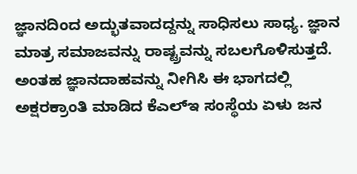ಜ್ಞಾನದಿಂದ ಅದ್ಭುತವಾದದ್ದನ್ನು ಸಾಧಿಸಲು ಸಾಧ್ಯ. ಜ್ಞಾನ ಮಾತ್ರ ಸಮಾಜವನ್ನು ರಾಷ್ಟ್ರವನ್ನು ಸಬಲಗೊಳಿಸುತ್ತದೆ. ಅಂತಹ ಜ್ಞಾನದಾಹವನ್ನು ನೀಗಿಸಿ ಈ ಭಾಗದಲ್ಲಿ ಅಕ್ಷರಕ್ರಾಂತಿ ಮಾಡಿದ ಕೆಎಲ್ಇ ಸಂಸ್ಥೆಯ ಏಳು ಜನ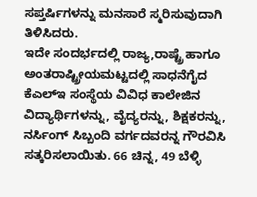ಸಪ್ತರ್ಷಿಗಳನ್ನು ಮನಸಾರೆ ಸ್ಮರಿಸುವುದಾಗಿ ತಿಳಿಸಿದರು.
ಇದೇ ಸಂದರ್ಭದಲ್ಲಿ ರಾಜ್ಯ,ರಾಷ್ಟ್ರೆ ಹಾಗೂ ಅಂತರಾಷ್ಟ್ರೀಯಮಟ್ಟದಲ್ಲಿ ಸಾಧನೆಗೈದ ಕೆಎಲ್ಇ ಸಂಸ್ಥೆಯ ವಿವಿಧ ಕಾಲೇಜಿನ ವಿದ್ಯಾರ್ಥಿಗಳನ್ನು, ವೈದ್ಯರನ್ನು, ಶಿಕ್ಷಕರನ್ನು, ನರ್ಸಿಂಗ್ ಸಿಬ್ಬಂದಿ ವರ್ಗದವರನ್ನ ಗೌರವಿಸಿ ಸತ್ಕರಿಸಲಾಯಿತು. 66 ಚಿನ್ನ, 49 ಬೆಳ್ಳಿ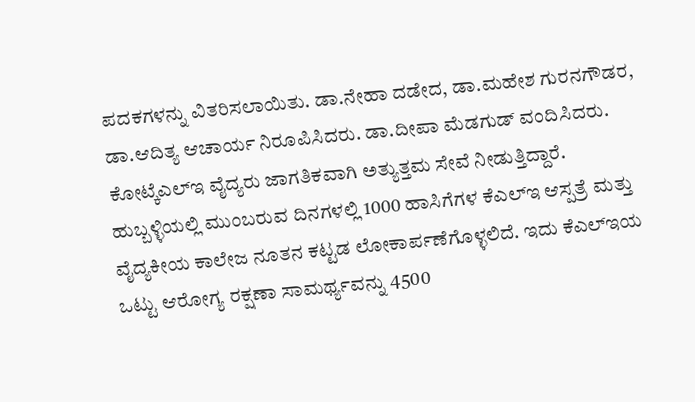ಪದಕಗಳನ್ನು ವಿತರಿಸಲಾಯಿತು. ಡಾ.ನೇಹಾ ದಡೇದ, ಡಾ.ಮಹೇಶ ಗುರನಗೌಡರ, ಡಾ.ಆದಿತ್ಯ ಆಚಾರ್ಯ ನಿರೂಪಿಸಿದರು. ಡಾ.ದೀಪಾ ಮೆಡಗುಡ್ ವಂದಿಸಿದರು.
ಕೋಟ್ಕೆಎಲ್ಇ ವೈದ್ಯರು ಜಾಗತಿಕವಾಗಿ ಅತ್ಯುತ್ತಮ ಸೇವೆ ನೀಡುತ್ತಿದ್ದಾರೆ. ಹುಬ್ಬಳ್ಳಿಯಲ್ಲಿ ಮುಂಬರುವ ದಿನಗಳಲ್ಲಿ 1000 ಹಾಸಿಗೆಗಳ ಕೆಎಲ್ಇ ಆಸ್ಪತ್ರೆ ಮತ್ತು ವೈದ್ಯಕೀಯ ಕಾಲೇಜ ನೂತನ ಕಟ್ಟಡ ಲೋಕಾರ್ಪಣೆಗೊಳ್ಳಲಿದೆ. ಇದು ಕೆಎಲ್ಇಯ ಒಟ್ಟು ಆರೋಗ್ಯ ರಕ್ಷಣಾ ಸಾಮರ್ಥ್ಯವನ್ನು 4500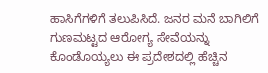ಹಾಸಿಗೆಗಳಿಗೆ ತಲುಪಿಸಿದೆ. ಜನರ ಮನೆ ಬಾಗಿಲಿಗೆ ಗುಣಮಟ್ಟದ ಆರೋಗ್ಯ ಸೇವೆಯನ್ನು ಕೊಂಡೊಯ್ಯಲು ಈ ಪ್ರದೇಶದಲ್ಲಿ ಹೆಚ್ಚಿನ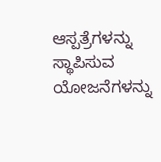ಆಸ್ಪತ್ರೆಗಳನ್ನು ಸ್ಥಾಪಿಸುವ ಯೋಜನೆಗಳನ್ನು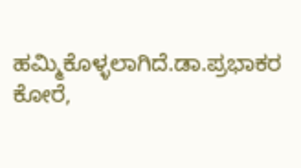ಹಮ್ಮಿಕೊಳ್ಳಲಾಗಿದೆ.ಡಾ.ಪ್ರಭಾಕರ ಕೋರೆ,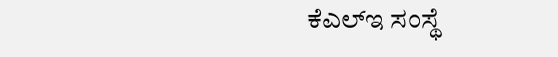ಕೆಎಲ್ಇ ಸಂಸ್ಥೆ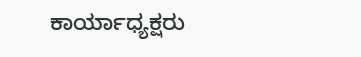ಕಾರ್ಯಾಧ್ಯಕ್ಷರು